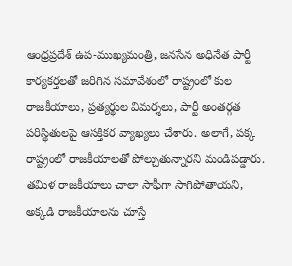ఆంధ్రప్రదేశ్ ఉప-ముఖ్యమంత్రి, జనసేన అధినేత పార్టీ కార్యకర్తలతో జరిగిన సమావేశంలో రాష్ట్రంలో కుల రాజకీయాలు, ప్రత్యర్థుల విమర్శలు, పార్టీ అంతర్గత పరిస్థితులపై ఆసక్తికర వ్యాఖ్యలు చేశారు. అలాగే, పక్క రాష్ట్రంలో రాజకీయాలతో పోల్చుతున్నారని మండిపడ్డారు. తమిళ రాజకీయాలు చాలా సాఫీగా సాగిపోతాయని, అక్కడి రాజకీయాలను చూస్తే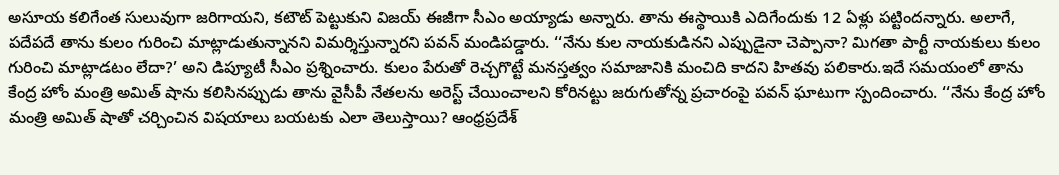అసూయ కలిగేంత సులువుగా జరిగాయని, కటౌట్ పెట్టుకుని విజయ్ ఈజీగా సీఎం అయ్యాడు అన్నారు. తాను ఈస్థాయికి ఎదిగేందుకు 12 ఏళ్లు పట్టిందన్నారు. అలాగే, పదేపదే తాను కులం గురించి మాట్లాడుతున్నానని విమర్శిస్తున్నారని పవన్ మండిపడ్డారు. ‘‘నేను కుల నాయకుడినని ఎప్పుడైనా చెప్పానా? మిగతా పార్టీ నాయకులు కులం గురించి మాట్లాడటం లేదా?’ అని డిప్యూటీ సీఎం ప్రశ్నించారు. కులం పేరుతో రెచ్చగొట్టే మనస్తత్వం సమాజానికి మంచిది కాదని హితవు పలికారు.ఇదే సమయంలో తాను కేంద్ర హోం మంత్రి అమిత్ షాను కలిసినప్పుడు తాను వైసీపీ నేతలను అరెస్ట్ చేయించాలని కోరినట్టు జరుగుతోన్న ప్రచారంపై పవన్ ఘాటుగా స్పందించారు. ‘‘నేను కేంద్ర హోం మంత్రి అమిత్ షాతో చర్చించిన విషయాలు బయటకు ఎలా తెలుస్తాయి? ఆంధ్రప్రదేశ్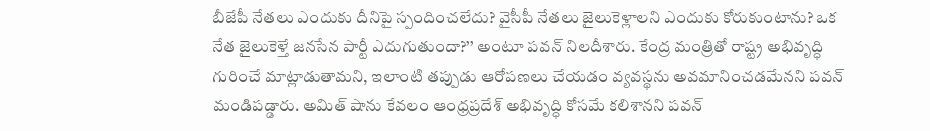బీజేపీ నేతలు ఎందుకు దీనిపై స్పందించలేదు? వైసీపీ నేతలు జైలుకెళ్లాలని ఎందుకు కోరుకుంటాను? ఒక నేత జైలుకెళ్తే జనసేన పార్టీ ఎదుగుతుందా?’’ అంటూ పవన్ నిలదీశారు. కేంద్ర మంత్రితో రాష్ట్ర అభివృద్ధి గురించే మాట్లాడుతామని, ఇలాంటి తప్పుడు ఆరోపణలు చేయడం వ్యవస్థను అవమానించడమేనని పవన్ మండిపడ్డారు. అమిత్ షాను కేవలం ఆంధ్రప్రదేశ్ అభివృద్ధి కోసమే కలిశానని పవన్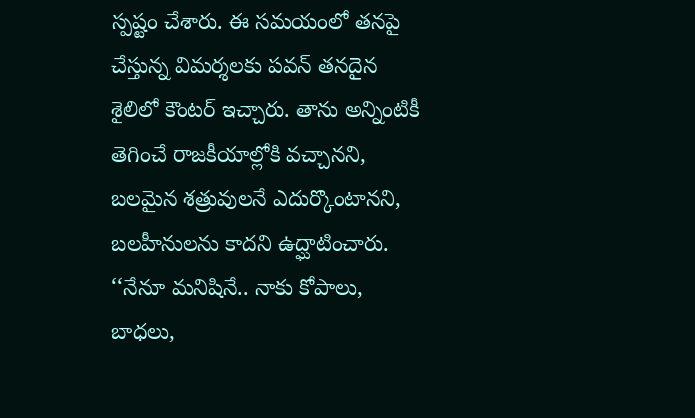స్పష్టం చేశారు. ఈ సమయంలో తనపై చేస్తున్న విమర్శలకు పవన్ తనదైన శైలిలో కౌంటర్ ఇచ్చారు. తాను అన్నింటికీ తెగించే రాజకీయాల్లోకి వచ్చానని, బలమైన శత్రువులనే ఎదుర్కొంటానని, బలహీనులను కాదని ఉద్ఘాటించారు. ‘‘నేనూ మనిషినే.. నాకు కోపాలు, బాధలు,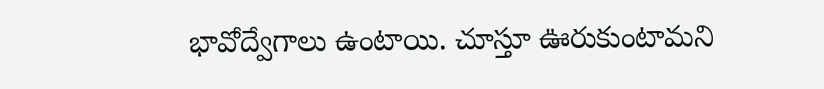భావోద్వేగాలు ఉంటాయి. చూస్తూ ఊరుకుంటామని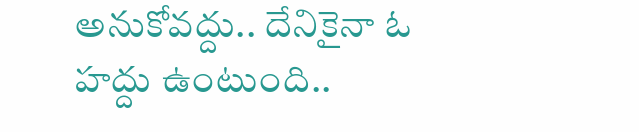అనుకోవద్దు.. దేనికైనా ఓ హద్దు ఉంటుంది..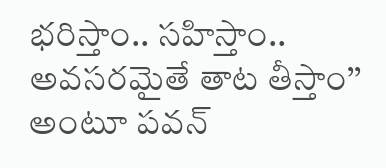భరిస్తాం.. సహిస్తాం.. అవసరమైతే తాట తీస్తాం’’ అంటూ పవన్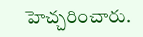హెచ్చరించారు.